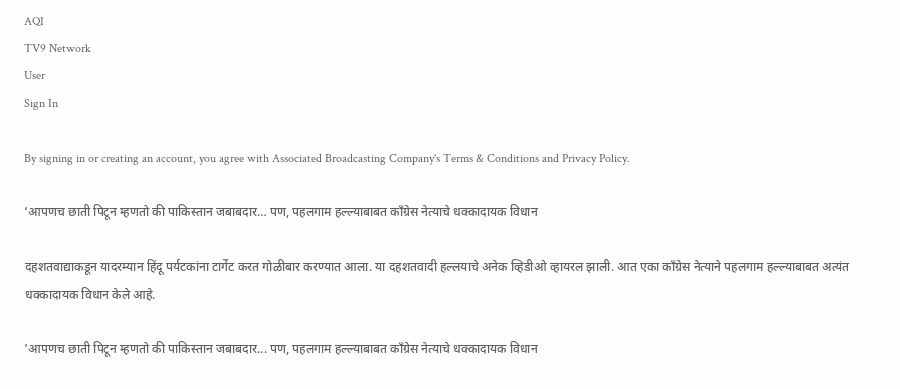AQI
TV9 Network
User
Sign In

By signing in or creating an account, you agree with Associated Broadcasting Company's Terms & Conditions and Privacy Policy.

‘आपणच छाती पिटून म्हणतो की पाकिस्तान जबाबदार… पण, पहलगाम हल्ल्याबाबत काँग्रेस नेत्याचे धक्कादायक विधान

दहशतवाद्याकडून यादरम्यान हिंदू पर्यटकांना टार्गेट करत गोळीबार करण्यात आला. या दहशतवादी हल्लयाचे अनेक व्हिडीओ व्हायरल झाली. आत एका काँग्रेस नेत्याने पहलगाम हल्ल्याबाबत अत्यंत धक्कादायक विधान केले आहे.

'आपणच छाती पिटून म्हणतो की पाकिस्तान जबाबदार... पण, पहलगाम हल्ल्याबाबत काँग्रेस नेत्याचे धक्कादायक विधान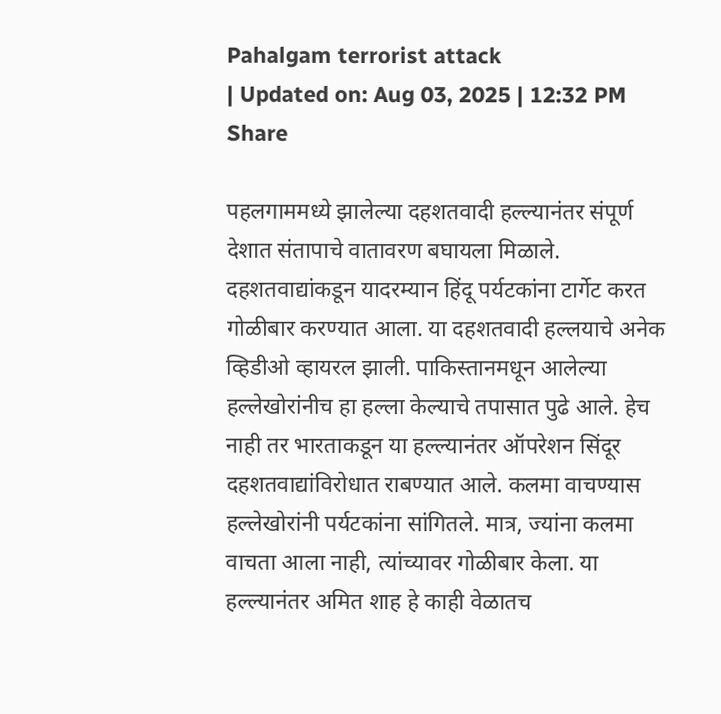Pahalgam terrorist attack
| Updated on: Aug 03, 2025 | 12:32 PM
Share

पहलगाममध्ये झालेल्या दहशतवादी हल्ल्यानंतर संपूर्ण देशात संतापाचे वातावरण बघायला मिळाले. दहशतवाद्यांकडून यादरम्यान हिंदू पर्यटकांना टार्गेट करत गोळीबार करण्यात आला. या दहशतवादी हल्लयाचे अनेक व्हिडीओ व्हायरल झाली. पाकिस्तानमधून आलेल्या हल्लेखोरांनीच हा हल्ला केल्याचे तपासात पुढे आले. हेच नाही तर भारताकडून या हल्ल्यानंतर ऑपरेशन सिंदूर दहशतवाद्यांविरोधात राबण्यात आले. कलमा वाचण्यास हल्लेखोरांनी पर्यटकांना सांगितले. मात्र, ज्यांना कलमा वाचता आला नाही, त्यांच्यावर गोळीबार केला. या हल्ल्यानंतर अमित शाह हे काही वेळातच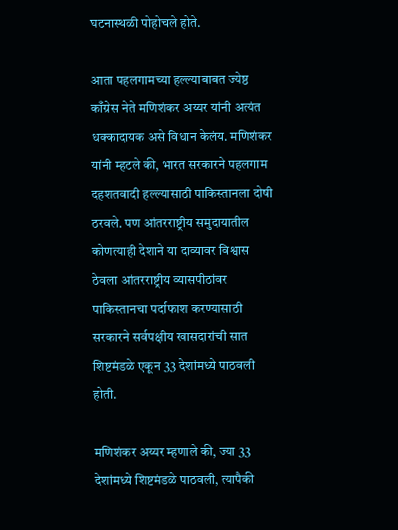घटनास्थळी पोहोचले होते.

आता पहलगामच्या हल्ल्याबाबत ज्येष्ठ काँग्रेस नेते मणिशंकर अय्यर यांनी अत्यंत धक्कादायक असे विधान केलंय. मणिशंकर यांनी म्हटले की, भारत सरकारने पहलगाम दहशतवादी हल्ल्यासाठी पाकिस्तानला दोषी ठरवले. पण आंतरराष्ट्रीय समुदायातील कोणत्याही देशाने या दाव्यावर विश्वास ठेवला आंतरराष्ट्रीय व्यासपीठांवर पाकिस्तानचा पर्दाफाश करण्यासाठी सरकारने सर्वपक्षीय खासदारांची सात शिष्टमंडळे एकून 33 देशांमध्ये पाठवली होती.

मणिशंकर अय्यर म्हणाले की, ज्या 33 देशांमध्ये शिष्टमंडळे पाठवली, त्यापैकी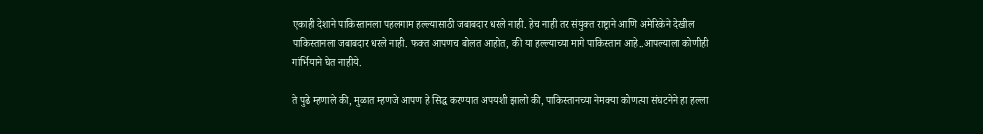एकाही देशाने पाकिस्तानला पहलगाम हल्ल्यासाठी जबाबदार धरले नाही. हेच नाही तर संयुक्त राष्ट्राने आणि अमेरिकेने देखील पाकिस्तानला जबाबदार धरले नाही. फक्त आपणच बोलत आहोत, की या हल्ल्याच्या मागे पाकिस्तान आहे..आपल्याला कोणीही गांर्भियाने घेत नाहीये.

ते पुढे म्हणाले की, मुळात म्हणजे आपण हे सिद्ध करण्यात अपयशी झालो की, पाकिस्तानच्या नेमक्या कोणत्या संघटनेने हा हल्ला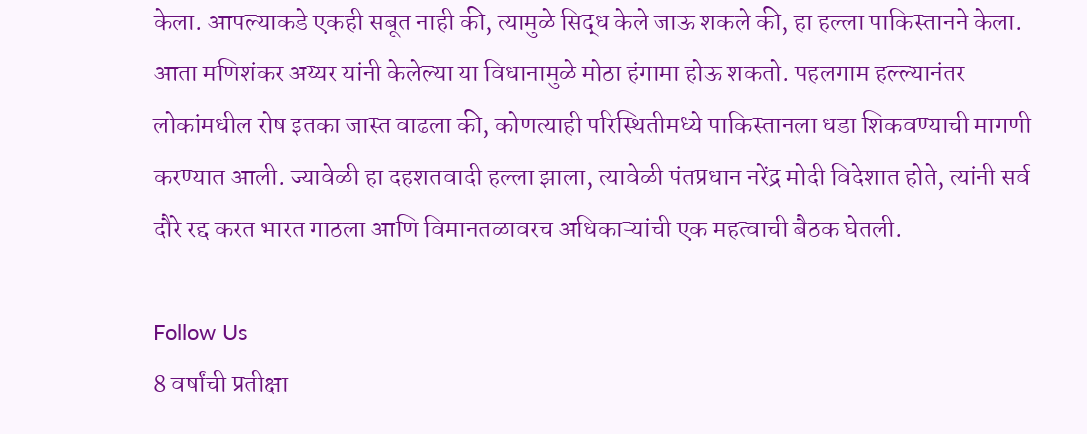केला. आपल्याकडे एकही सबूत नाही की, त्यामुळे सिद्ध केले जाऊ शकले की, हा हल्ला पाकिस्तानने केला. आता मणिशंकर अय्यर यांनी केलेल्या या विधानामुळे मोठा हंगामा होऊ शकतो. पहलगाम हल्ल्यानंतर लोकांमधील रोष इतका जास्त वाढला की, कोणत्याही परिस्थितीमध्ये पाकिस्तानला धडा शिकवण्याची मागणी करण्यात आली. ज्यावेळी हा दहशतवादी हल्ला झाला, त्यावेळी पंतप्रधान नरेंद्र मोदी विदेशात होते, त्यांनी सर्व दौरे रद्द करत भारत गाठला आणि विमानतळावरच अधिकाऱ्यांची एक महत्वाची बैठक घेतली.

Follow Us
8 वर्षांची प्रतीक्षा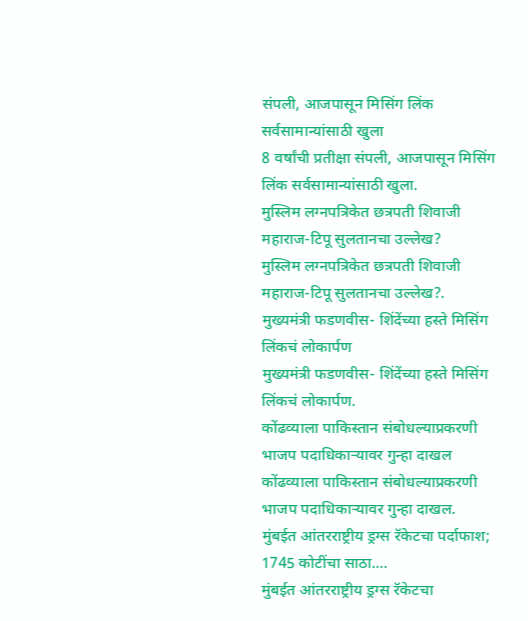संपली, आजपासून मिसिंग लिंक सर्वसामान्यांसाठी खुला
8 वर्षांची प्रतीक्षा संपली, आजपासून मिसिंग लिंक सर्वसामान्यांसाठी खुला.
मुस्लिम लग्नपत्रिकेत छत्रपती शिवाजी महाराज-टिपू सुलतानचा उल्लेख?
मुस्लिम लग्नपत्रिकेत छत्रपती शिवाजी महाराज-टिपू सुलतानचा उल्लेख?.
मुख्यमंत्री फडणवीस- शिंदेंच्या हस्ते मिसिंग लिंकचं लोकार्पण
मुख्यमंत्री फडणवीस- शिंदेंच्या हस्ते मिसिंग लिंकचं लोकार्पण.
कोंढव्याला पाकिस्तान संबोधल्याप्रकरणी भाजप पदाधिकाऱ्यावर गुन्हा दाखल
कोंढव्याला पाकिस्तान संबोधल्याप्रकरणी भाजप पदाधिकाऱ्यावर गुन्हा दाखल.
मुंबईत आंतरराष्ट्रीय ड्रग्स रॅकेटचा पर्दाफाश; 1745 कोटींचा साठा....
मुंबईत आंतरराष्ट्रीय ड्रग्स रॅकेटचा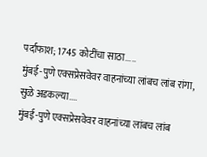पर्दाफाश; 1745 कोटींचा साठा.....
मुंबई-पुणे एक्सप्रेसवेवर वाहनांच्या लांबच लांब रांगा, सुळे अडकल्या....
मुंबई-पुणे एक्सप्रेसवेवर वाहनांच्या लांबच लांब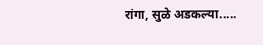रांगा, सुळे अडकल्या.....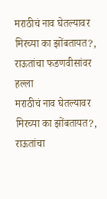मराठीचं नाव घेतल्यावर मिरच्या का झोंबतायत?, राऊतांचा फडणवीसांवर हल्ला
मराठीचं नाव घेतल्यावर मिरच्या का झोंबतायत?, राऊतांचा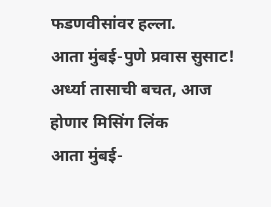फडणवीसांवर हल्ला.
आता मुंबई-पुणे प्रवास सुसाट! अर्ध्या तासाची बचत, आज होणार मिसिंग लिंक
आता मुंबई-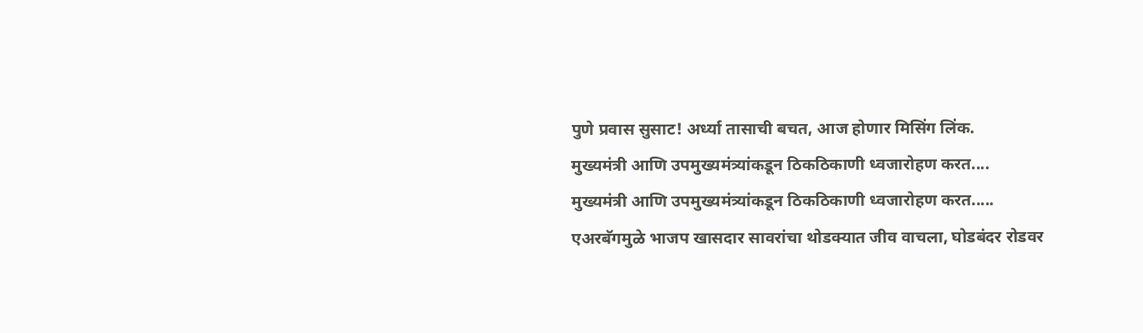पुणे प्रवास सुसाट! अर्ध्या तासाची बचत, आज होणार मिसिंग लिंक.
मुख्यमंत्री आणि उपमुख्यमंत्र्यांकडून ठिकठिकाणी ध्वजारोहण करत....
मुख्यमंत्री आणि उपमुख्यमंत्र्यांकडून ठिकठिकाणी ध्वजारोहण करत.....
एअरबॅगमुळे भाजप खासदार सावरांचा थोडक्यात जीव वाचला, घोडबंदर रोडवर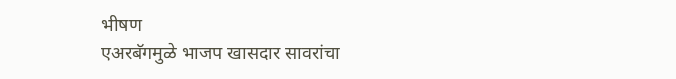भीषण
एअरबॅगमुळे भाजप खासदार सावरांचा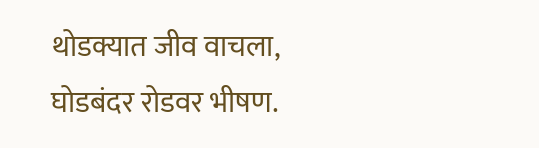थोडक्यात जीव वाचला, घोडबंदर रोडवर भीषण.